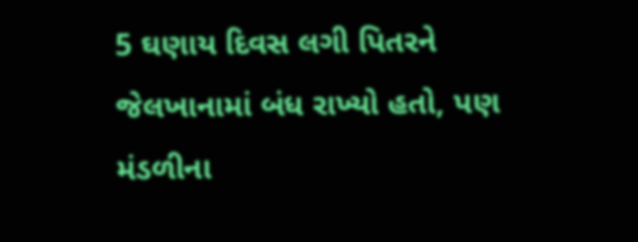5 ઘણાય દિવસ લગી પિતરને જેલખાનામાં બંધ રાખ્યો હતો, પણ મંડળીના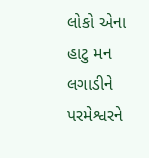લોકો એના હાટુ મન લગાડીને પરમેશ્વરને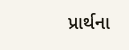પ્રાર્થના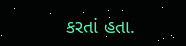કરતાં હતા.